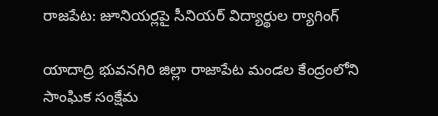రాజపేట: జూనియర్లపై సీనియర్ విద్యార్థుల ర్యాగింగ్

యాదాద్రి భువనగిరి జిల్లా రాజాపేట మండల కేంద్రంలోని సాంఘిక సంక్షేమ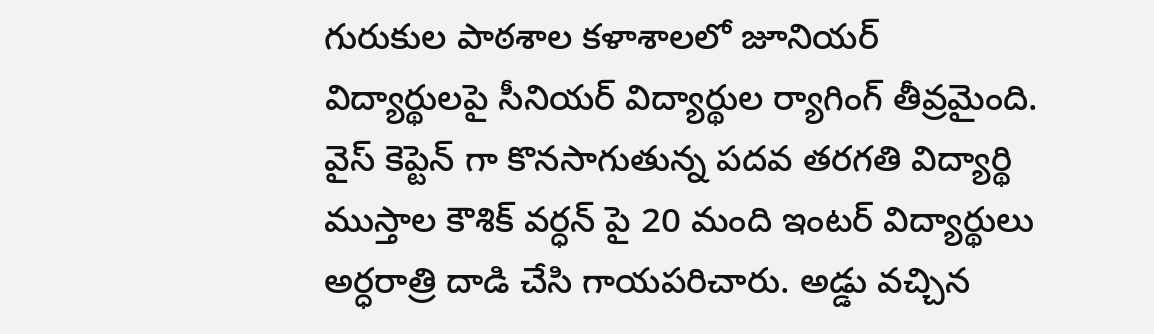గురుకుల పాఠశాల కళాశాలలో జూనియర్ విద్యార్థులపై సీనియర్ విద్యార్థుల ర్యాగింగ్ తీవ్రమైంది. వైస్ కెప్టెన్ గా కొనసాగుతున్న పదవ తరగతి విద్యార్థి ముస్తాల కౌశిక్ వర్ధన్ పై 20 మంది ఇంటర్ విద్యార్థులు అర్ధరాత్రి దాడి చేసి గాయపరిచారు. అడ్డు వచ్చిన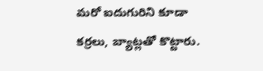మరో ఐదుగురిని కూడా కర్రలు, బ్యాట్లతో కొట్టారు.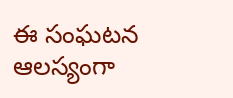ఈ సంఘటన ఆలస్యంగా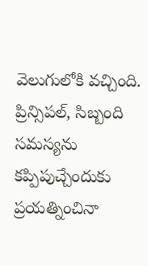వెలుగులోకి వచ్చింది. ప్రిన్సిపల్, సిబ్బంది సమస్యను కప్పిపుచ్చేందుకు ప్రయత్నించినా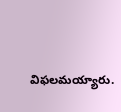విఫలమయ్యారు.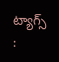ట్యాగ్స్ :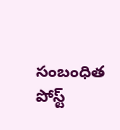సంబంధిత పోస్ట్